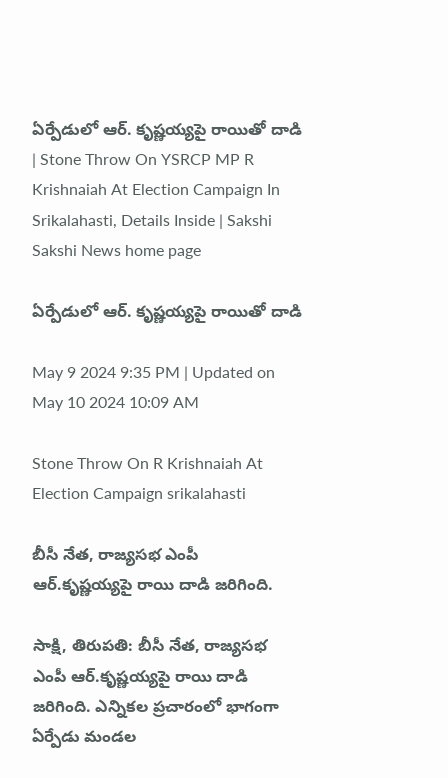ఏర్పేడులో ఆర్‌. కృష్ణయ్యపై రాయితో దాడి | Stone Throw On YSRCP MP R Krishnaiah At Election Campaign In Srikalahasti, Details Inside | Sakshi
Sakshi News home page

ఏర్పేడులో ఆర్‌. కృష్ణయ్యపై రాయితో దాడి

May 9 2024 9:35 PM | Updated on May 10 2024 10:09 AM

Stone Throw On R Krishnaiah At Election Campaign srikalahasti

బీసీ నేత, రాజ్యసభ ఎంపీ ఆర్.కృష్ణయ్యపై రాయి దాడి జరిగింది.

సాక్షి, తిరుపతి: బీసీ నేత, రాజ్యసభ ఎంపీ ఆర్.కృష్ణయ్యపై రాయి దాడి జరిగింది. ఎన్నికల ప్రచారంలో భాగంగా ఏర్పేడు మండల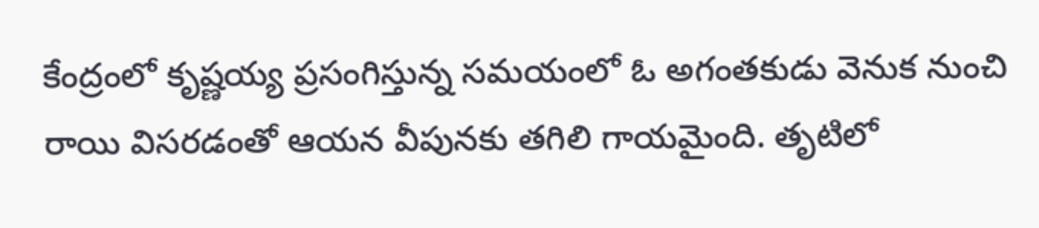కేంద్రంలో కృష్ణయ్య ప్రసంగిస్తున్న సమయంలో ఓ అగంతకుడు వెనుక నుంచి రాయి విసరడంతో ఆయన వీపునకు తగిలి గాయమైంది. తృటిలో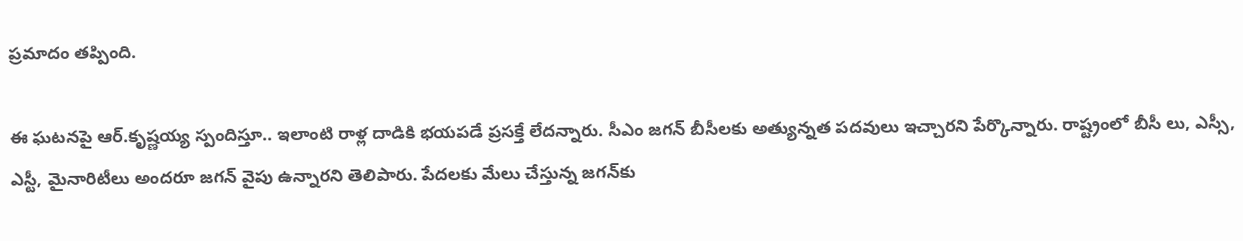ప్రమాదం తప్పింది.

ఈ ఘటనపై ఆర్‌.కృష్ణయ్య స్పందిస్తూ.. ఇలాంటి రాళ్ల దాడికి భయపడే ప్రసక్తే లేదన్నారు. సీఎం జగన్‌ బీసీలకు అత్యున్నత పదవులు ఇచ్చారని పేర్కొన్నారు. రాష్ట్రంలో బీసీ లు, ఎస్సీ, ఎస్టీ, మైనారిటీలు అందరూ జగన్ వైపు ఉన్నారని తెలిపారు. పేదలకు మేలు చేస్తున్న జగన్‌కు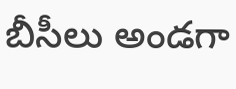బీసీలు అండగా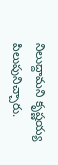నిలుద్దామని కృష్ణయ్య పిలుపునిచ్చారు.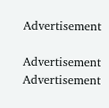Advertisement

Advertisement
Advertisement